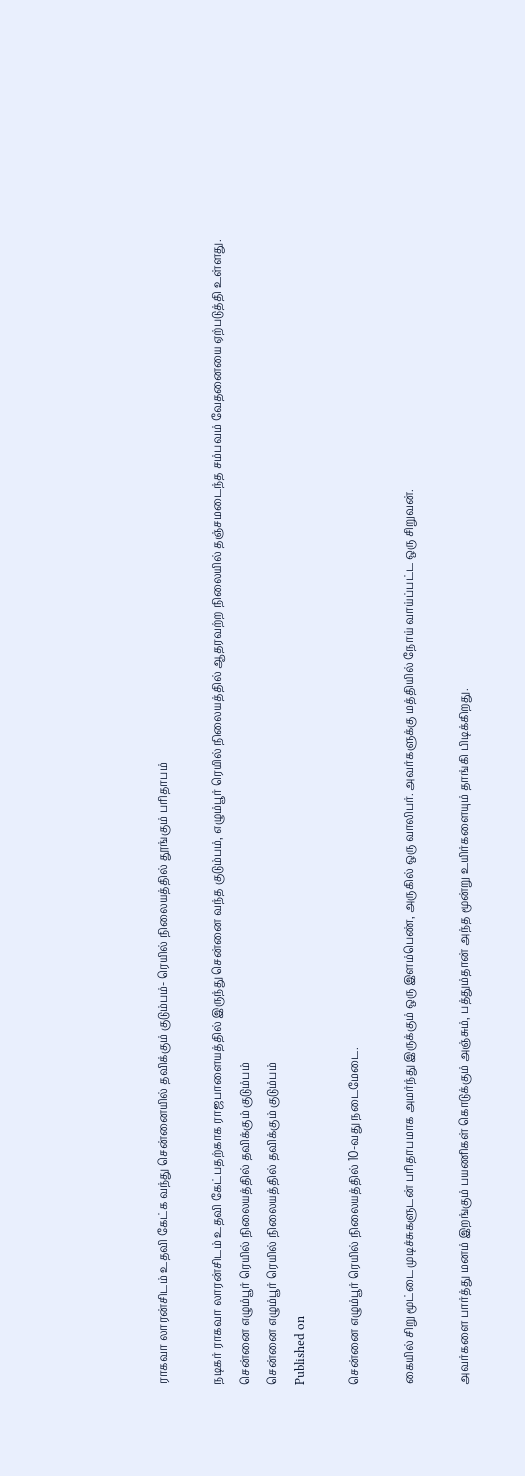ராகவா லாரன்சிடம் உதவி கேட்க வந்து சென்னையில் தவிக்கும் குடும்பம்- ரெயில் நிலையத்தில் தூங்கும் பரிதாபம்

நடிகர் ராகவா லாரன்சிடம் உதவி கேட்பதற்காக ராஜபாளையத்தில் இருந்து சென்னை வந்த குடும்பம், எழும்பூர் ரெயில் நிலையத்தில் ஆதரவற்ற நிலையில் தஞ்சமடைந்த சம்பவம் வேதனையை ஏற்படுத்தி உள்ளது.
சென்னை எழும்பூர் ரெயில் நிலையத்தில் தவிக்கும் குடும்பம்
சென்னை எழும்பூர் ரெயில் நிலையத்தில் தவிக்கும் குடும்பம்
Published on

சென்னை எழும்பூர் ரெயில் நிலையத்தில் 10-வது நடைமேடை.

கையில் சிறு மூட்டை முடிச்சுகளுடன் பரிதாபமாக அமர்ந்து இருக்கும் ஒரு இளம்பெண், அருகில் ஒரு வாலிபர். அவர்களுக்கு மத்தியில் நோய் வாய்ப்பட்ட ஒரு சிறுவன்.

அவர்களை பார்த்து மனம் இறங்கும் பயணிகள் கொடுக்கும் அஞ்சும், பத்தும்தான் அந்த மூன்று உயிர்களையும் தாங்கி பிடிக்கிறது.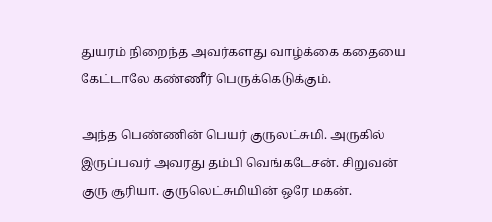துயரம் நிறைந்த அவர்களது வாழ்க்கை கதையை கேட்டாலே கண்ணீர் பெருக்கெடுக்கும்.

அந்த பெண்ணின் பெயர் குருலட்சுமி. அருகில் இருப்பவர் அவரது தம்பி வெங்கடேசன். சிறுவன் குரு சூரியா. குருலெட்சுமியின் ஒரே மகன்.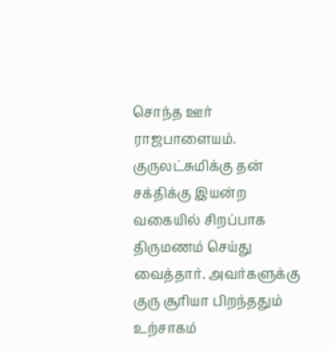சொந்த ஊர் ராஜபாளையம். குருலட்சுமிக்கு தன் சக்திக்கு இயன்ற வகையில் சிறப்பாக திருமணம் செய்து வைத்தார். அவர்களுக்கு குரு சூரியா பிறந்ததும் உற்சாகம்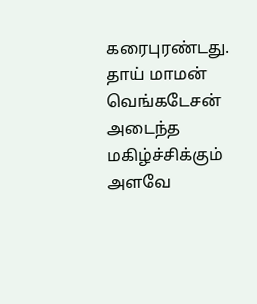கரைபுரண்டது. தாய் மாமன் வெங்கடேசன் அடைந்த மகிழ்ச்சிக்கும் அளவே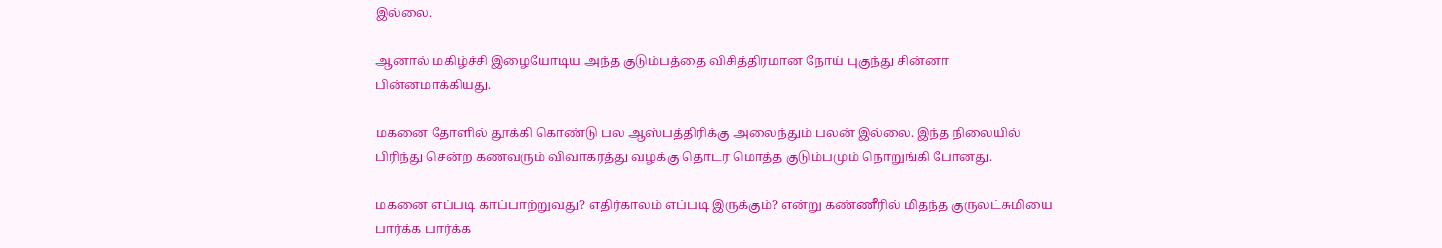இல்லை.

ஆனால் மகிழ்ச்சி இழையோடிய அந்த குடும்பத்தை விசித்திரமான நோய் புகுந்து சின்னா பின்னமாக்கியது.

மகனை தோளில் தூக்கி கொண்டு பல ஆஸ்பத்திரிக்கு அலைந்தும் பலன் இல்லை. இந்த நிலையில் பிரிந்து சென்ற கணவரும் விவாகரத்து வழக்கு தொடர மொத்த குடும்பமும் நொறுங்கி போனது.

மகனை எப்படி காப்பாற்றுவது? எதிர்காலம் எப்படி இருக்கும்? என்று கண்ணீரில் மிதந்த குருலட்சுமியை பார்க்க பார்க்க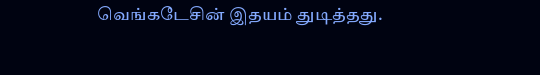வெங்கடேசின் இதயம் துடித்தது.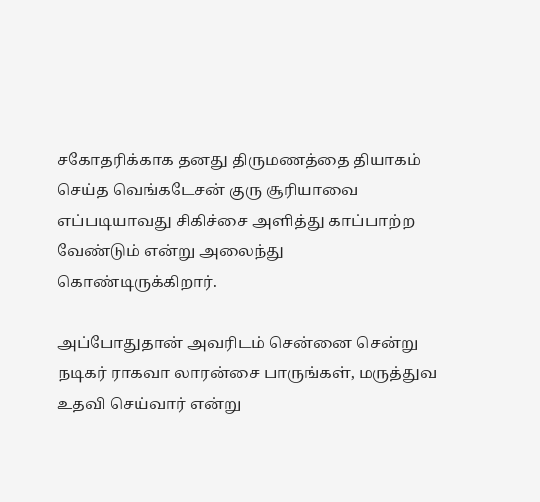சகோதரிக்காக தனது திருமணத்தை தியாகம் செய்த வெங்கடேசன் குரு சூரியாவை எப்படியாவது சிகிச்சை அளித்து காப்பாற்ற வேண்டும் என்று அலைந்து கொண்டிருக்கிறார்.

அப்போதுதான் அவரிடம் சென்னை சென்று நடிகர் ராகவா லாரன்சை பாருங்கள், மருத்துவ உதவி செய்வார் என்று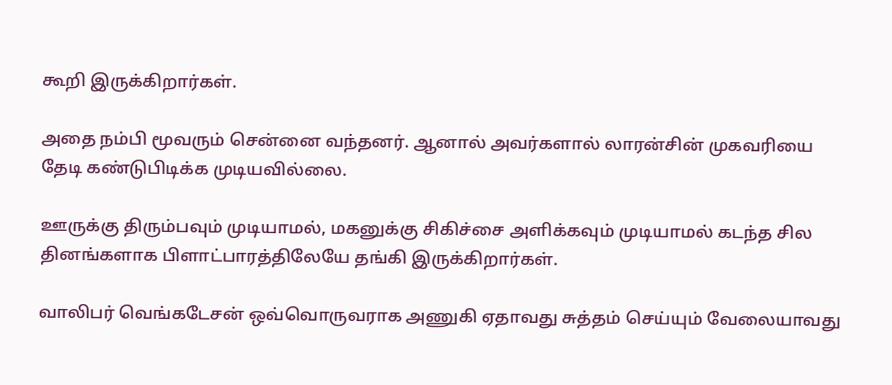கூறி இருக்கிறார்கள்.

அதை நம்பி மூவரும் சென்னை வந்தனர். ஆனால் அவர்களால் லாரன்சின் முகவரியை தேடி கண்டுபிடிக்க முடியவில்லை.

ஊருக்கு திரும்பவும் முடியாமல், மகனுக்கு சிகிச்சை அளிக்கவும் முடியாமல் கடந்த சில தினங்களாக பிளாட்பாரத்திலேயே தங்கி இருக்கிறார்கள்.

வாலிபர் வெங்கடேசன் ஒவ்வொருவராக அணுகி ஏதாவது சுத்தம் செய்யும் வேலையாவது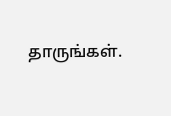தாருங்கள்.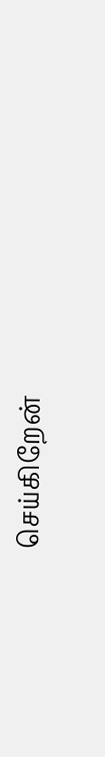செய்கிறேன்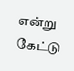என்று கேட்டு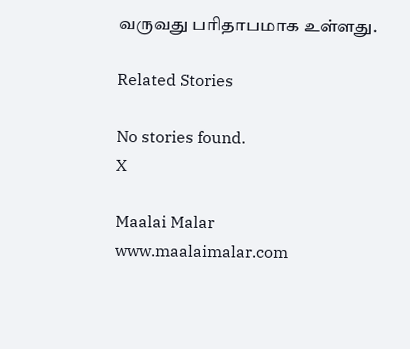வருவது பரிதாபமாக உள்ளது.

Related Stories

No stories found.
X

Maalai Malar
www.maalaimalar.com